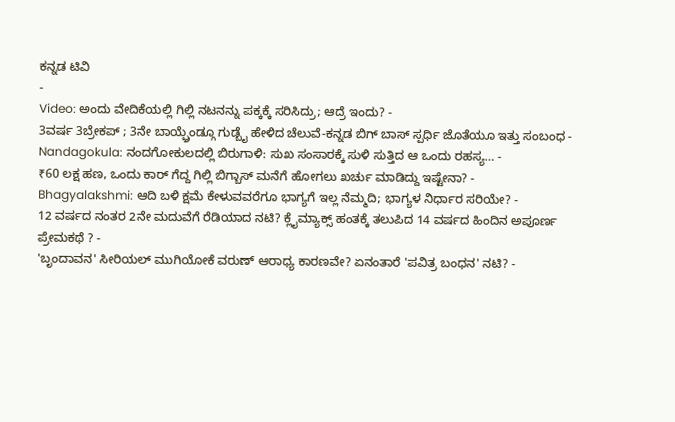ಕನ್ನಡ ಟಿವಿ
-
Video: ಅಂದು ವೇದಿಕೆಯಲ್ಲಿ ಗಿಲ್ಲಿ ನಟನನ್ನು ಪಕ್ಕಕ್ಕೆ ಸರಿಸಿದ್ರು; ಆದ್ರೆ ಇಂದು? -
3ವರ್ಷ 3ಬ್ರೇಕಪ್ ; 3ನೇ ಬಾಯ್ಫ್ರೆಂಡ್ಗೂ ಗುಡ್ಬೈ ಹೇಳಿದ ಚೆಲುವೆ-ಕನ್ನಡ ಬಿಗ್ ಬಾಸ್ ಸ್ಪರ್ಧಿ ಜೊತೆಯೂ ಇತ್ತು ಸಂಬಂಧ -
Nandagokula: ನಂದಗೋಕುಲದಲ್ಲಿ ಬಿರುಗಾಳಿ: ಸುಖ ಸಂಸಾರಕ್ಕೆ ಸುಳಿ ಸುತ್ತಿದ ಆ ಒಂದು ರಹಸ್ಯ… -
₹60 ಲಕ್ಷ ಹಣ, ಒಂದು ಕಾರ್ ಗೆದ್ದ ಗಿಲ್ಲಿ ಬಿಗ್ಬಾಸ್ ಮನೆಗೆ ಹೋಗಲು ಖರ್ಚು ಮಾಡಿದ್ದು ಇಷ್ಟೇನಾ? -
Bhagyalakshmi: ಆದಿ ಬಳಿ ಕ್ಷಮೆ ಕೇಳುವವರೆಗೂ ಭಾಗ್ಯಗೆ ಇಲ್ಲ ನೆಮ್ಮದಿ; ಭಾಗ್ಯಳ ನಿರ್ಧಾರ ಸರಿಯೇ? -
12 ವರ್ಷದ ನಂತರ 2ನೇ ಮದುವೆಗೆ ರೆಡಿಯಾದ ನಟಿ? ಕ್ಲೈಮ್ಯಾಕ್ಸ್ ಹಂತಕ್ಕೆ ತಲುಪಿದ 14 ವರ್ಷದ ಹಿಂದಿನ ಅಪೂರ್ಣ ಪ್ರೇಮಕಥೆ ? -
'ಬೃಂದಾವನ' ಸೀರಿಯಲ್ ಮುಗಿಯೋಕೆ ವರುಣ್ ಆರಾಧ್ಯ ಕಾರಣವೇ? ಏನಂತಾರೆ 'ಪವಿತ್ರ ಬಂಧನ' ನಟಿ? -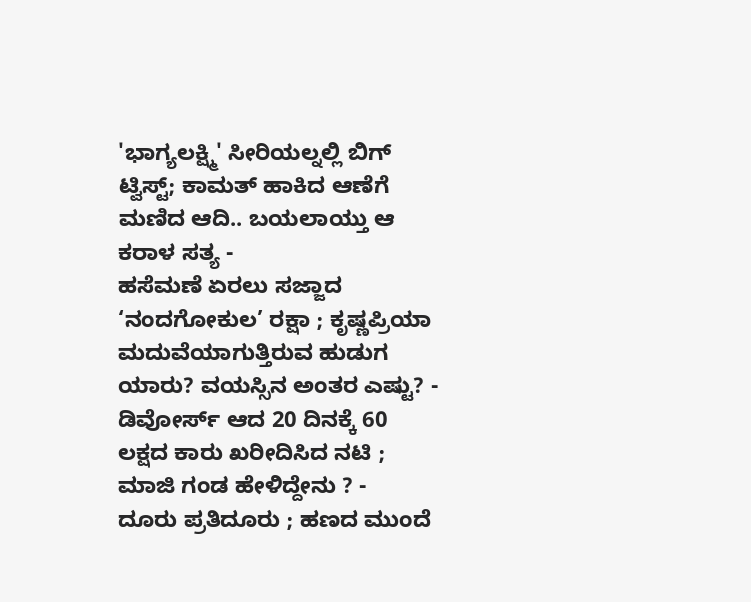'ಭಾಗ್ಯಲಕ್ಷ್ಮಿ' ಸೀರಿಯಲ್ನಲ್ಲಿ ಬಿಗ್ ಟ್ವಿಸ್ಟ್; ಕಾಮತ್ ಹಾಕಿದ ಆಣೆಗೆ ಮಣಿದ ಆದಿ.. ಬಯಲಾಯ್ತು ಆ ಕರಾಳ ಸತ್ಯ -
ಹಸೆಮಣೆ ಏರಲು ಸಜ್ಜಾದ ‘ನಂದಗೋಕುಲ’ ರಕ್ಷಾ ; ಕೃಷ್ಣಪ್ರಿಯಾ ಮದುವೆಯಾಗುತ್ತಿರುವ ಹುಡುಗ ಯಾರು? ವಯಸ್ಸಿನ ಅಂತರ ಎಷ್ಟು? -
ಡಿವೋರ್ಸ್ ಆದ 20 ದಿನಕ್ಕೆ 60 ಲಕ್ಷದ ಕಾರು ಖರೀದಿಸಿದ ನಟಿ ; ಮಾಜಿ ಗಂಡ ಹೇಳಿದ್ದೇನು ? -
ದೂರು ಪ್ರತಿದೂರು ; ಹಣದ ಮುಂದೆ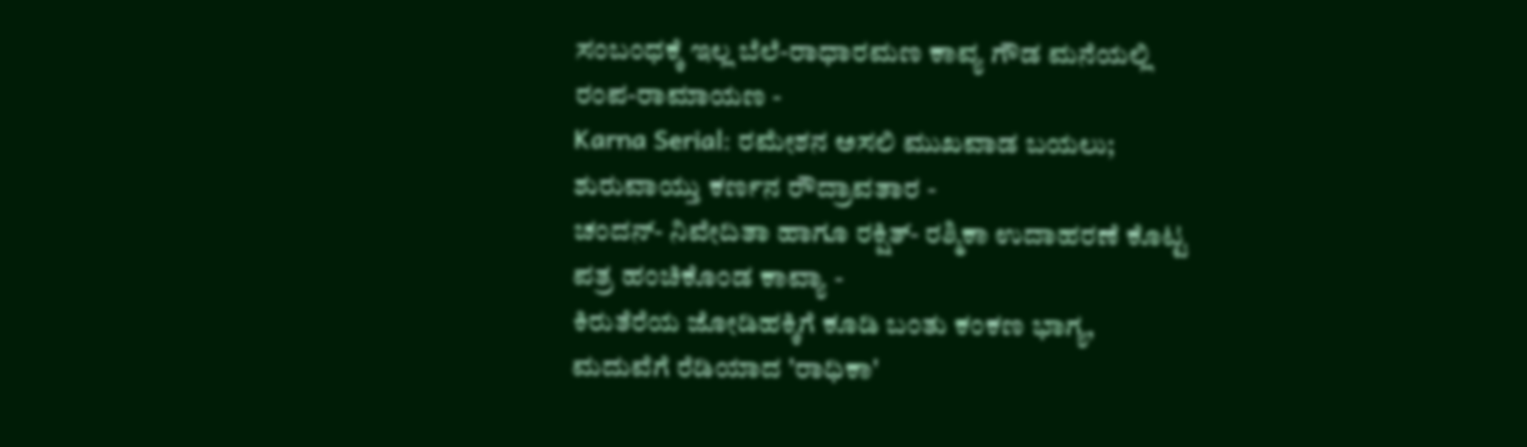ಸಂಬಂಧಕ್ಕೆ ಇಲ್ಲ ಬೆಲೆ-ರಾಧಾರಮಣ ಕಾವ್ಯ ಗೌಡ ಮನೆಯಲ್ಲಿ ರಂಪ-ರಾಮಾಯಣ -
Karna Serial: ರಮೇಶನ ಅಸಲಿ ಮುಖವಾಡ ಬಯಲು; ಶುರುವಾಯ್ತು ಕರ್ಣನ ರೌದ್ರಾವತಾರ -
ಚಂದನ್- ನಿವೇದಿತಾ ಹಾಗೂ ರಕ್ಷಿತ್- ರಶ್ಮಿಕಾ ಉದಾಹರಣೆ ಕೊಟ್ಟ ಪತ್ರ ಹಂಚಿಕೊಂಡ ಕಾವ್ಯಾ -
ಕಿರುತೆರೆಯ ಜೋಡಿಹಕ್ಕಿಗೆ ಕೂಡಿ ಬಂತು ಕಂಕಣ ಭಾಗ್ಯ, ಮದುವೆಗೆ ರೆಡಿಯಾದ 'ರಾಧಿಕಾ'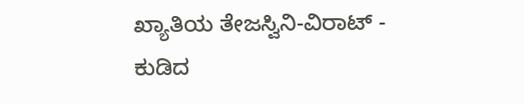ಖ್ಯಾತಿಯ ತೇಜಸ್ವಿನಿ-ವಿರಾಟ್ -
ಕುಡಿದ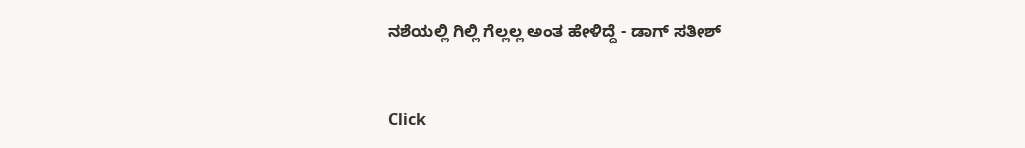ನಶೆಯಲ್ಲಿ ಗಿಲ್ಲಿ ಗೆಲ್ಲಲ್ಲ ಅಂತ ಹೇಳಿದ್ದೆ - ಡಾಗ್ ಸತೀಶ್


Click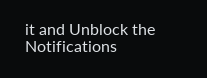it and Unblock the Notifications